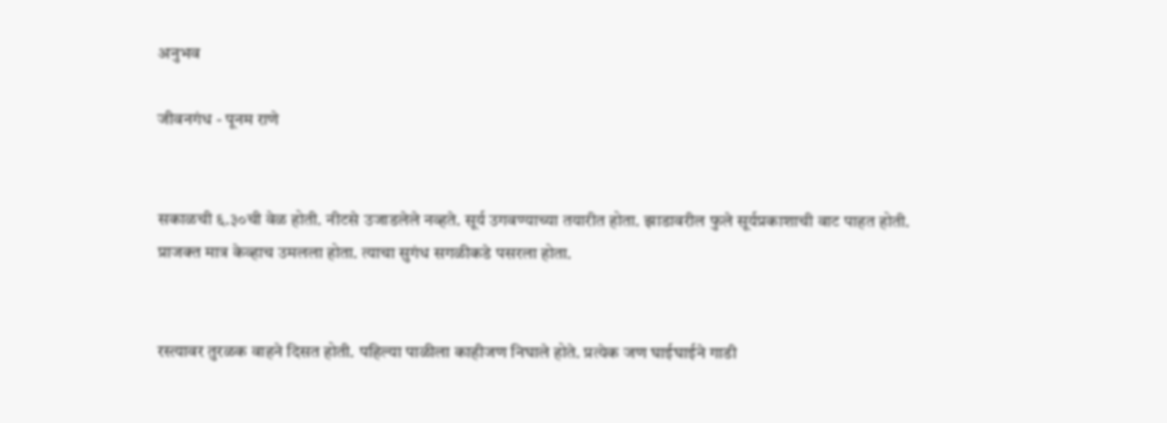अनुभव

जीवनगंध - पूनम राणे


सकाळची ६.३०ची वेळ होती. नीटसे उजाडलेले नव्हते. सूर्य उगवण्याच्या तयारीत होता. झाडावरील फुले सूर्यप्रकाशाची वाट पाहत होती. प्राजक्त मात्र केव्हाच उमलला होता. त्याचा सुगंध सगळीकडे पसरला होता.


रस्त्यावर तुरळक वाहने दिसत होती. पहिल्या पाळीला काहीजण निघाले होते. प्रत्येक जण घाईघाईने गाडी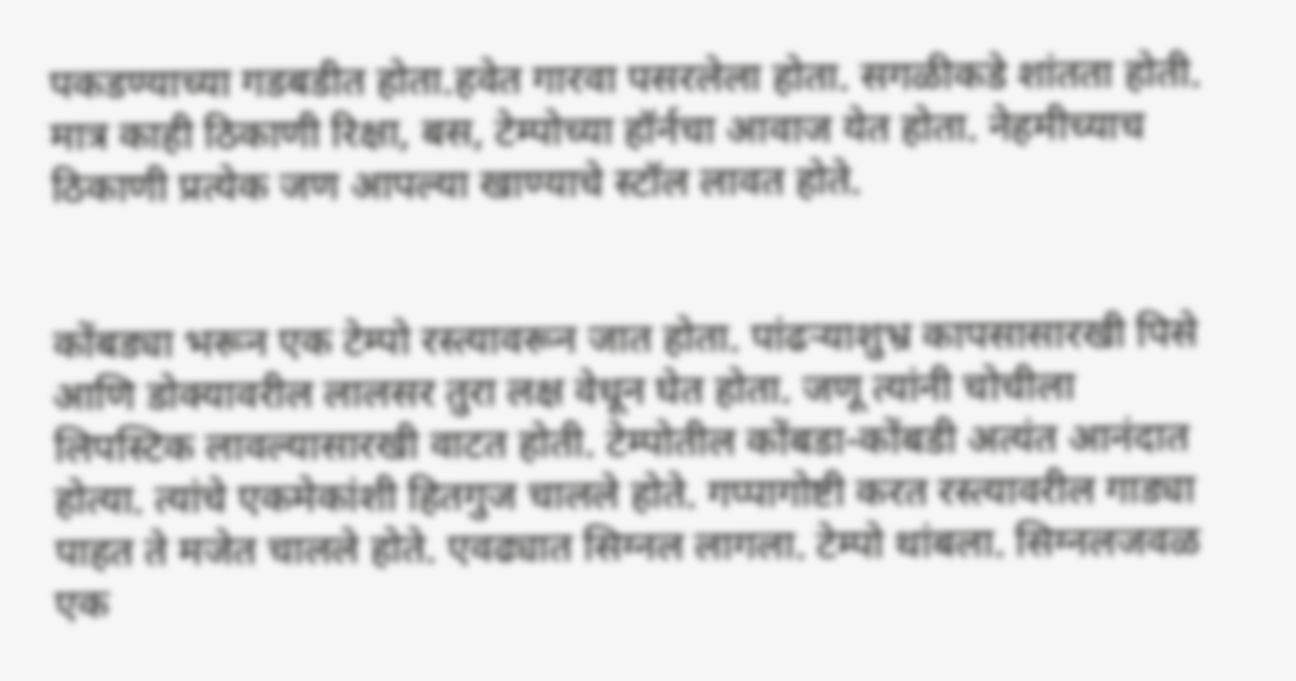पकडण्याच्या गडबडीत होता.हवेत गारवा पसरलेला होता. सगळीकडे शांतता होती. मात्र काही ठिकाणी रिक्षा, बस, टेम्पोच्या हॉर्नचा आवाज येत होता. नेहमीच्याच ठिकाणी प्रत्येक जण आपल्या खाण्याचे स्टॉल लावत होते.


कोंबड्या भरून एक टेम्पो रस्त्यावरून जात होता. पांढऱ्याशुभ्र कापसासारखी पिसे आणि डोक्यावरील लालसर तुरा लक्ष वेधून घेत होता. जणू त्यांनी चोचीला लिपस्टिक लावल्यासारखी वाटत होती. टेम्पोतील कोंबडा-कोंबडी अत्यंत आनंदात होत्या. त्यांचे एकमेकांशी हितगुज चालले होते. गप्पागोष्टी करत रस्त्यावरील गाड्या पाहत ते मजेत चालले होते. एवढ्यात सिग्नल लागला. टेम्पो थांबला. सिग्नलजवळ एक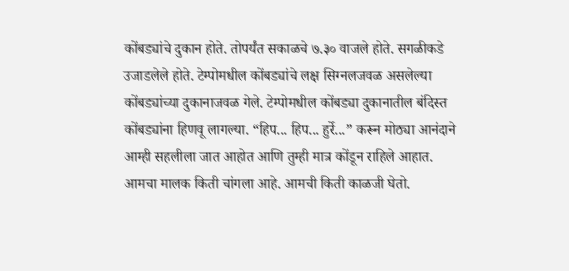कोंबड्यांचे दुकान होते. तोपर्यंत सकाळचे ७.३० वाजले होते. सगळीकडे उजाडलेले होते. टेम्पोमधील कोंबड्यांचे लक्ष सिग्नलजवळ असलेल्या कोंबड्यांच्या दुकानाजवळ गेले. टेम्पोमधील कोंबड्या दुकानातील बंदिस्त कोंबड्यांना हिणवू लागल्या. “हिप... हिप... हुर्रे...” करून मोठ्या आनंदाने आम्ही सहलीला जात आहोत आणि तुम्ही मात्र कोंडून राहिले आहात. आमचा मालक किती चांगला आहे. आमची किती काळजी घेतो.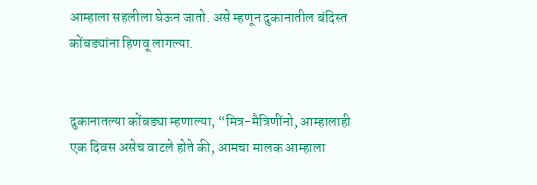आम्हाला सहलीला घेऊन जातो. असे म्हणून दुकानातील बंदिस्त कोंबड्यांना हिणवू लागल्या.


दुकानातल्या कोंबड्या म्हणाल्या, “मित्र-मैत्रिणींनो, आम्हालाही एक दिवस असेच वाटले होते की, आमचा मालक आम्हाला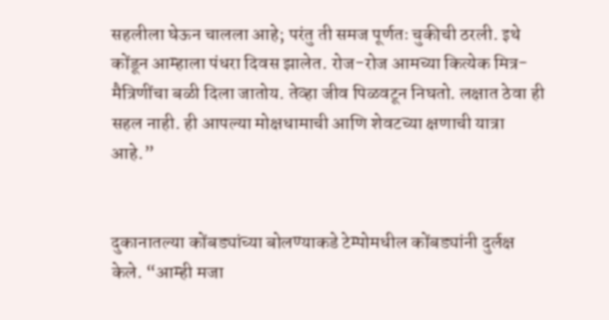सहलीला घेऊन चालला आहे; परंतु ती समज पूर्णतः चुकीची ठरली. इथे कोंडून आम्हाला पंधरा दिवस झालेत. रोज-रोज आमच्या कित्येक मित्र-मैत्रिणींचा बळी दिला जातोय. तेव्हा जीव पिळवटून निघतो. लक्षात ठेवा ही सहल नाही. ही आपल्या मोक्षधामाची आणि शेवटच्या क्षणाची यात्रा आहे.”


दुकानातल्या कोंबड्यांच्या बोलण्याकडे टेम्पोमधील कोंबड्यांनी दुर्लक्ष केले. “आम्ही मजा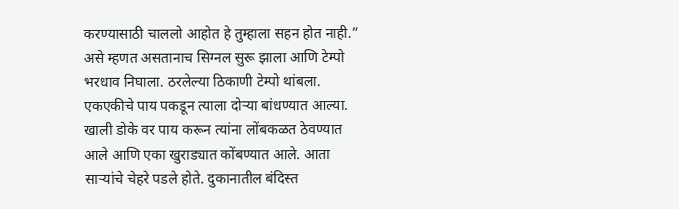करण्यासाठी चाललो आहोत हे तुम्हाला सहन होत नाही.” असे म्हणत असतानाच सिग्नल सुरू झाला आणि टेम्पो भरधाव निघाला. ठरलेल्या ठिकाणी टेम्पो थांबला. एकएकीचे पाय पकडून त्याला दोऱ्या बांधण्यात आल्या. खाली डोके वर पाय करून त्यांना लोंबकळत ठेवण्यात आले आणि एका खुराड्यात कोंबण्यात आले. आता साऱ्यांचे चेहरे पडले होते. दुकानातील बंदिस्त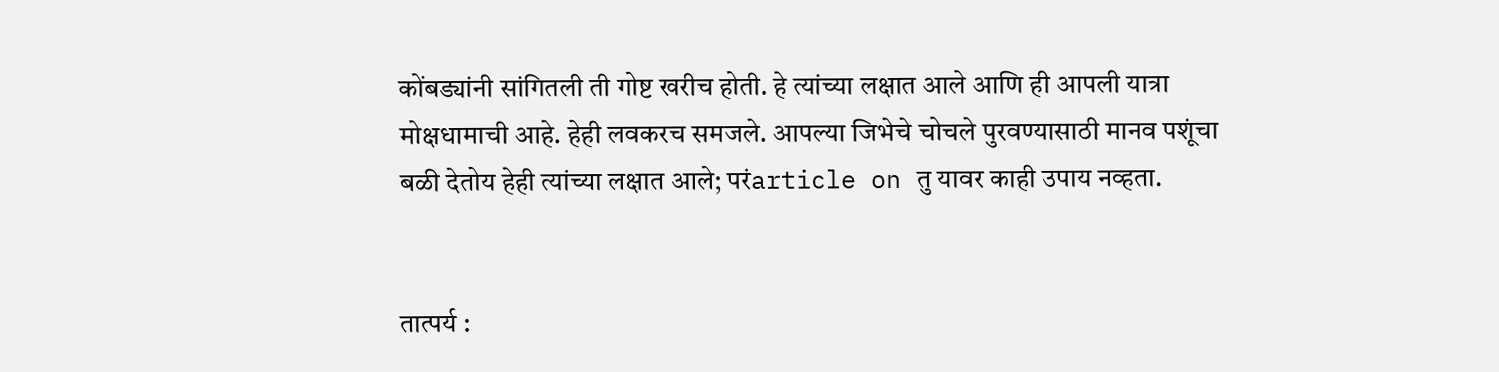कोंबड्यांनी सांगितली ती गोष्ट खरीच होती. हे त्यांच्या लक्षात आले आणि ही आपली यात्रा मोक्षधामाची आहे. हेही लवकरच समजले. आपल्या जिभेचे चोचले पुरवण्यासाठी मानव पशूंचा बळी देतोय हेही त्यांच्या लक्षात आले; परंarticle on तु यावर काही उपाय नव्हता.


तात्पर्य :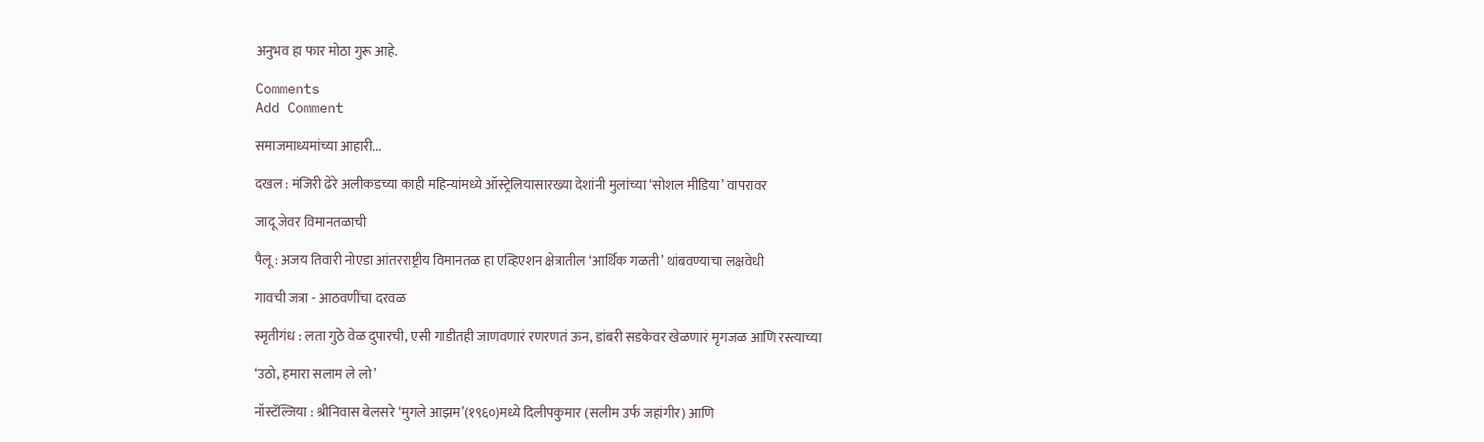अनुभव हा फार मोठा गुरू आहे.

Comments
Add Comment

समाजमाध्यमांच्या आहारी...

दखल : मंजिरी ढेरे अलीकडच्या काही महिन्यांमध्ये ऑस्ट्रेलियासारख्या देशांनी मुलांच्या ‌‘सोशल मीडिया‌’ वापरावर

जादू जेवर विमानतळाची

पैलू : अजय तिवारी नोएडा आंतरराष्ट्रीय विमानतळ हा एव्हिएशन क्षेत्रातील ‌‘आर्थिक गळती‌’ थांबवण्याचा लक्षवेधी

गावची जत्रा - आठवणींचा दरवळ

स्मृतीगंध : लता गुठे वेळ दुपारची, एसी गाडीतही जाणवणारं रणरणतं ऊन, डांबरी सडकेवर खेळणारं मृगजळ आणि रस्त्याच्या

‘उठो, हमारा सलाम ले लो’

नॉस्टॅल्जिया : श्रीनिवास बेलसरे ‘मुगले आझम’(१९६०)मध्ये दिलीपकुमार (सलीम उर्फ जहांगीर) आणि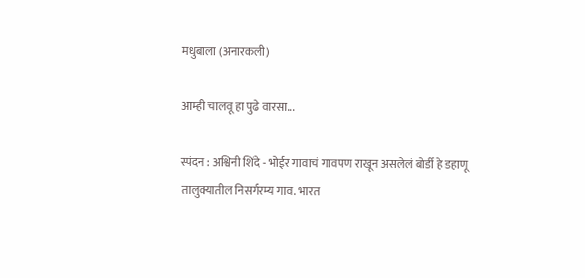मधुबाला (अनारकली)

आम्ही चालवू हा पुढे वारसा...

स्पंदन : अश्विनी शिंदे - भोईर गावाचं गावपण राखून असलेलं बोर्डी हे डहाणू तालुक्यातील निसर्गरम्य गाव. भारत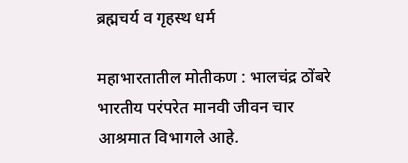ब्रह्मचर्य व गृहस्थ धर्म

महाभारतातील मोतीकण : भालचंद्र ठोंबरे भारतीय परंपरेत मानवी जीवन चार आश्रमात विभागले आहे.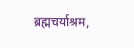ब्रह्मचर्याश्रम,